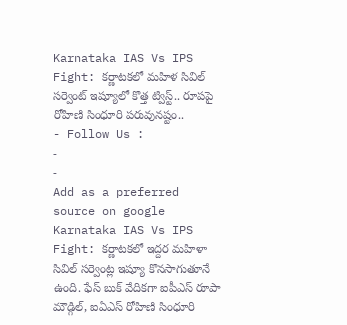Karnataka IAS Vs IPS Fight: కర్ణాటకలో మహిళ సివిల్ సర్వెంట్ ఇష్యూలో కొత్త ట్విస్ట్.. రూపపై రోహిణి సింధూరి పరువునష్టం..
- Follow Us :
-
-
Add as a preferred
source on google
Karnataka IAS Vs IPS Fight: కర్ణాటకలో ఇద్దర మహిళా సివిల్ సర్వెంట్ల ఇష్యూ కొనసాగుతూనే ఉంది. ఫేస్ బుక్ వేదికగా ఐపీఎస్ రూపా మౌడ్గిల్, ఐఏఎస్ రోహిణి సింధూరి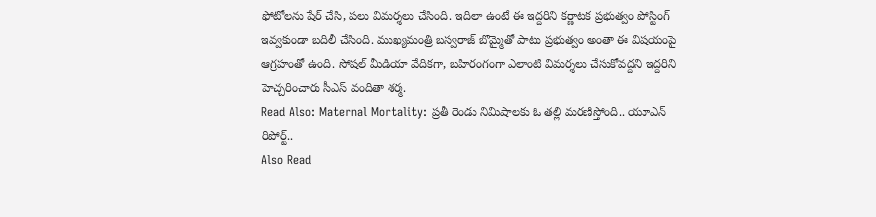ఫోటోలను షేర్ చేసి, పలు విమర్శలు చేసింది. ఇదిలా ఉంటే ఈ ఇద్దరిని కర్ణాటక ప్రభుత్వం పోస్టింగ్ ఇవ్వకుండా బదిలీ చేసింది. ముఖ్యమంత్రి బస్వరాజ్ బొమ్మైతో పాటు ప్రభుత్వం అంతా ఈ విషయంపై ఆగ్రహంతో ఉంది. సోషల్ మీడియా వేదికగా, బహిరంగంగా ఎలాంటి విమర్శలు చేసుకోవద్దని ఇద్దరిని హెచ్చరించారు సీఎస్ వందితా శర్మ.
Read Also: Maternal Mortality: ప్రతీ రెండు నిమిషాలకు ఓ తల్లి మరణిస్తోంది.. యూఎన్ రిపోర్ట్..
Also Read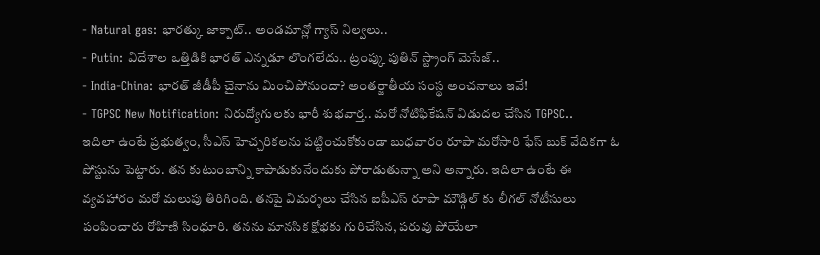- Natural gas: భారత్కు జాక్పాట్.. అండమాన్లో గ్యాస్ నిల్వలు..
- Putin: విదేశాల ఒత్తిడికి భారత్ ఎన్నడూ లొంగలేదు.. ట్రంప్కు పుతిన్ స్ట్రాంగ్ మెసేజ్..
- India-China: భారత్ జీడీపీ చైనాను మించిపోనుందా? అంతర్జాతీయ సంస్థ అంచనాలు ఇవే!
- TGPSC New Notification: నిరుద్యోగులకు భారీ శుభవార్త.. మరో నోటిఫికేషన్ విడుదల చేసిన TGPSC..
ఇదిలా ఉంటే ప్రభుత్వం, సీఎస్ హెచ్చరికలను పట్టించుకోకుండా బుధవారం రూపా మరోసారి ఫేస్ బుక్ వేదికగా ఓ పోస్టును పెట్టారు. తన కుటుంబాన్ని కాపాడుకునేందుకు పోరాడుతున్నా అని అన్నారు. ఇదిలా ఉంటే ఈ వ్యవహారం మరో మలుపు తిరిగింది. తనపై విమర్శలు చేసిన ఐపీఎస్ రూపా మౌడ్గిల్ కు లీగల్ నోటీసులు పంపించారు రోహిణి సింధూరి. తనను మానసిక క్షోభకు గురిచేసిన, పరువు పోయేలా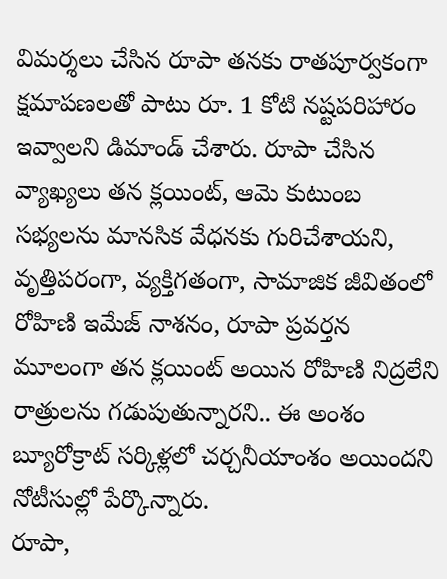విమర్శలు చేసిన రూపా తనకు రాతపూర్వకంగా క్షమాపణలతో పాటు రూ. 1 కోటి నష్టపరిహారం ఇవ్వాలని డిమాండ్ చేశారు. రూపా చేసిన వ్యాఖ్యలు తన క్లయింట్, ఆమె కుటుంబ సభ్యలను మానసిక వేధనకు గురిచేశాయని, వృత్తిపరంగా, వ్యక్తిగతంగా, సామాజిక జీవితంలో రోహిణి ఇమేజ్ నాశనం, రూపా ప్రవర్తన మూలంగా తన క్లయింట్ అయిన రోహిణి నిద్రలేని రాత్రులను గడుపుతున్నారని.. ఈ అంశం బ్యూరోక్రాట్ సర్కిళ్లలో చర్చనీయాంశం అయిందని నోటీసుల్లో పేర్కొన్నారు.
రూపా,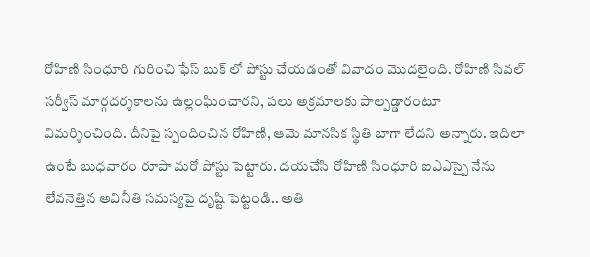రోహిణి సింధూరి గురించి ఫేస్ బుక్ లో పోస్టు చేయడంతో వివాదం మొదలైంది. రోహిణి సివల్ సర్వీస్ మార్గదర్శకాలను ఉల్లంఘించారని, పలు అక్రమాలకు పాల్పడ్డారంటూ విమర్శించింది. దీనిపై స్పందించిన రోహిణి, ఆమె మానసిక స్థితి బాగా లేదని అన్నారు. ఇదిలా ఉంటే బుధవారం రూపా మరో పోస్టు పెట్టారు. దయచేసి రోహిణి సింధూరి ఐఎఎస్పై నేను లేవనెత్తిన అవినీతి సమస్యపై దృష్టి పెట్టండి.. అతి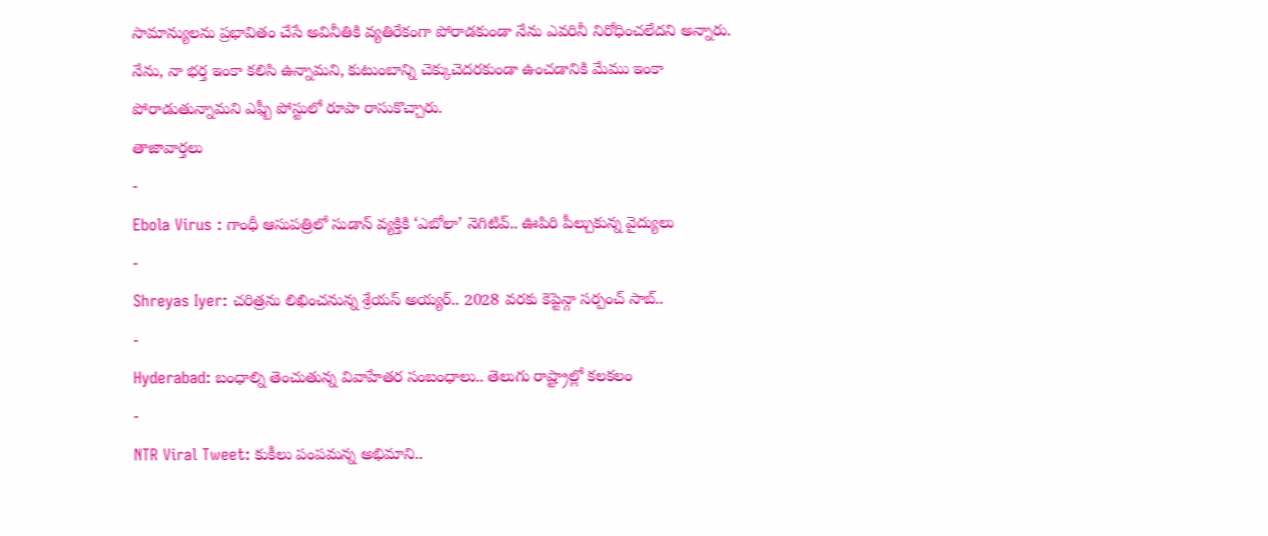సామాన్యులను ప్రభావితం చేసే అవినీతికి వ్యతిరేకంగా పోరాడకుండా నేను ఎవరినీ నిరోధించలేదని అన్నారు. నేను, నా భర్త ఇంకా కలిసి ఉన్నామని, కుటుంబాన్ని చెక్కుచెదరకుండా ఉంచడానికి మేము ఇంకా పోరాడుతున్నామని ఎఫ్బీ పోస్టులో రూపా రాసుకొచ్చారు.
తాజావార్తలు
-
Ebola Virus : గాంధీ ఆసుపత్రిలో సుడాన్ వ్యక్తికి ‘ఎబోలా’ నెగిటివ్.. ఊపిరి పీల్చుకున్న వైద్యులు
-
Shreyas Iyer: చరిత్రను లిఖించనున్న శ్రేయస్ అయ్యర్.. 2028 వరకు కెప్టెన్గా సర్పంచ్ సాబ్..
-
Hyderabad: బంధాల్ని తెంచుతున్న వివాహేతర సంబంధాలు.. తెలుగు రాష్ట్రాల్లో కలకలం
-
NTR Viral Tweet: కుకీలు పంపమన్న అభిమాని..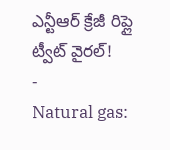ఎన్టీఆర్ క్రేజీ రిప్లై ట్వీట్ వైరల్!
-
Natural gas: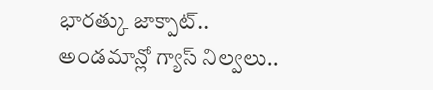భారత్కు జాక్పాట్.. అండమాన్లో గ్యాస్ నిల్వలు..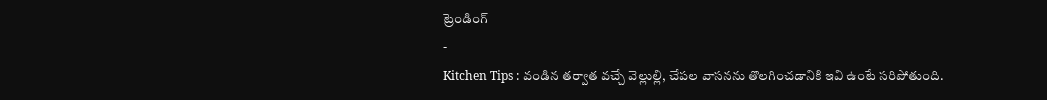ట్రెండింగ్
-
Kitchen Tips : వండిన తర్వాత వచ్చే వెల్లుల్లి, చేపల వాసనను తొలగించడానికి ఇవి ఉంటే సరిపోతుంది.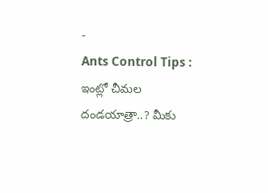-
Ants Control Tips : ఇంట్లో చీమల దండయాత్రా..? మీకు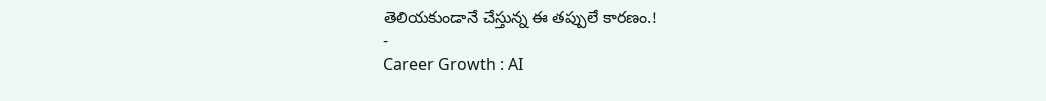తెలియకుండానే చేస్తున్న ఈ తప్పులే కారణం.!
-
Career Growth : AI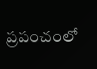ప్రపంచంలో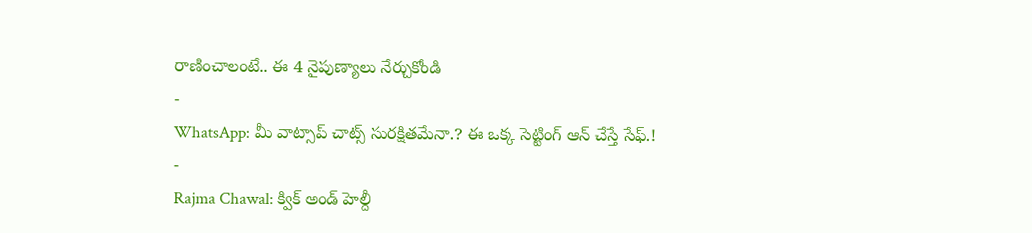రాణించాలంటే.. ఈ 4 నైపుణ్యాలు నేర్చుకోండి
-
WhatsApp: మీ వాట్సాప్ చాట్స్ సురక్షితమేనా.? ఈ ఒక్క సెట్టింగ్ ఆన్ చేస్తే సేఫ్.!
-
Rajma Chawal: క్విక్ అండ్ హెల్దీ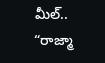మీల్.. “రాజ్మా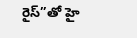రైస్”తో హై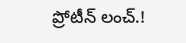ప్రోటీన్ లంచ్.!